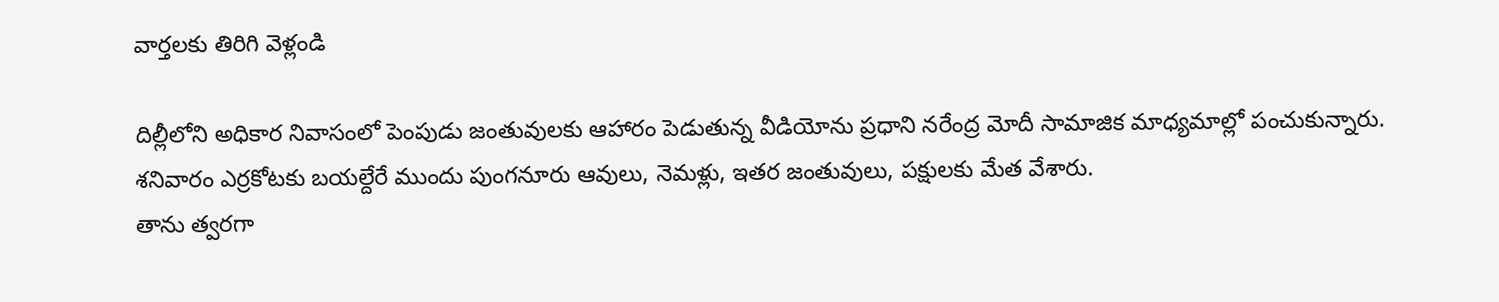వార్తలకు తిరిగి వెళ్లండి

దిల్లీలోని అధికార నివాసంలో పెంపుడు జంతువులకు ఆహారం పెడుతున్న వీడియోను ప్రధాని నరేంద్ర మోదీ సామాజిక మాధ్యమాల్లో పంచుకున్నారు. శనివారం ఎర్రకోటకు బయల్దేరే ముందు పుంగనూరు ఆవులు, నెమళ్లు, ఇతర జంతువులు, పక్షులకు మేత వేశారు.
తాను త్వరగా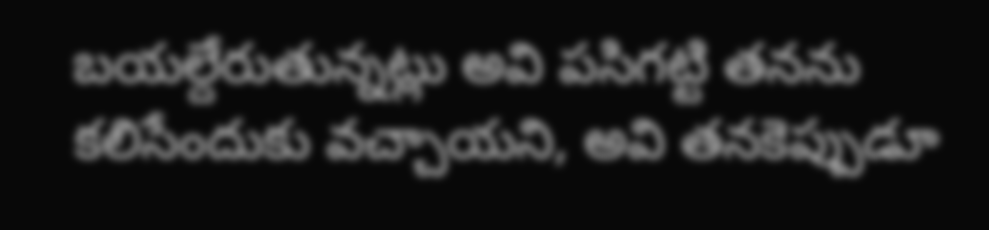బయల్దేరుతున్నట్లు అవి పసిగట్టి తనను కలిసేందుకు వచ్చాయని, అవి తనకెప్పుడూ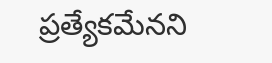ప్రత్యేకమేనని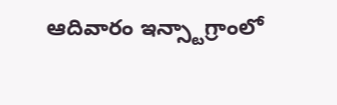ఆదివారం ఇన్స్టాగ్రాంలో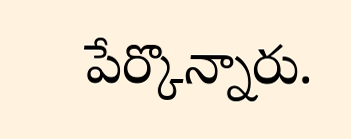పేర్కొన్నారు.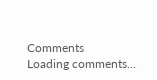Comments
Loading comments...